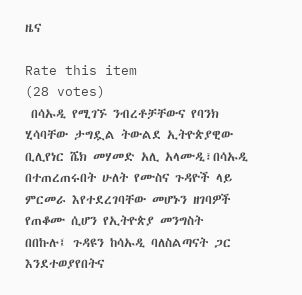ዜና

Rate this item
(28 votes)
 በሳኡዲ የሚገኙ ንብረቶቻቸውና የባንክ ሂሳባቸው ታግዷል ትውልደ ኢትዮጵያዊው ቢሊየነር ሼክ መሃመድ አሊ አላሙዲ፣በሳኡዲ በተጠረጠሩበት ሁለት የሙስና ጉዳዮች ላይ ምርመራ እየተደረገባቸው መሆኑን ዘገባዎች የጠቆሙ ሲሆን የኢትዮጵያ መንግስት በበኩሉ፤ ጉዳዩን ከሳኡዲ ባለስልጣናት ጋር እንደተወያየበትና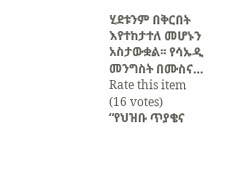ሂደቱንም በቅርበት እየተከታተለ መሆኑን አስታውቋል፡፡ የሳኡዲ መንግስት በሙስና…
Rate this item
(16 votes)
“የህዝቡ ጥያቄና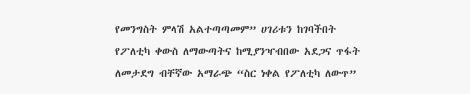የመንግስት ምላሽ አልተጣጣመም” ሀገሪቱን ከገባችበት የፖለቲካ ቀውስ ለማውጣትና ከሚያንዣብበው አደጋና ጥፋት ለመታደግ ብቸኛው አማራጭ “ስር ነቀል የፖለቲካ ለውጥ”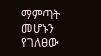ማምጣት መሆኑን የገለፀው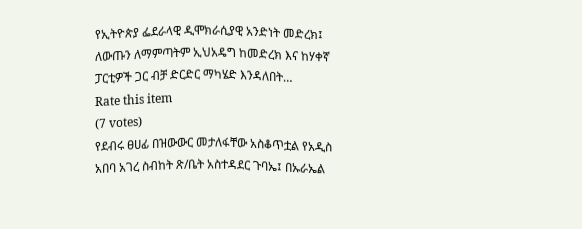የኢትዮጵያ ፌደራላዊ ዲሞክራሲያዊ አንድነት መድረክ፤ ለውጡን ለማምጣትም ኢህአዴግ ከመድረክ እና ከሃቀኛ ፓርቲዎች ጋር ብቻ ድርድር ማካሄድ እንዳለበት…
Rate this item
(7 votes)
የደብሩ ፀሀፊ በዝውውር መታለፋቸው አስቆጥቷል የአዲስ አበባ አገረ ስብከት ጽ/ቤት አስተዳደር ጉባኤ፤ በኡራኤል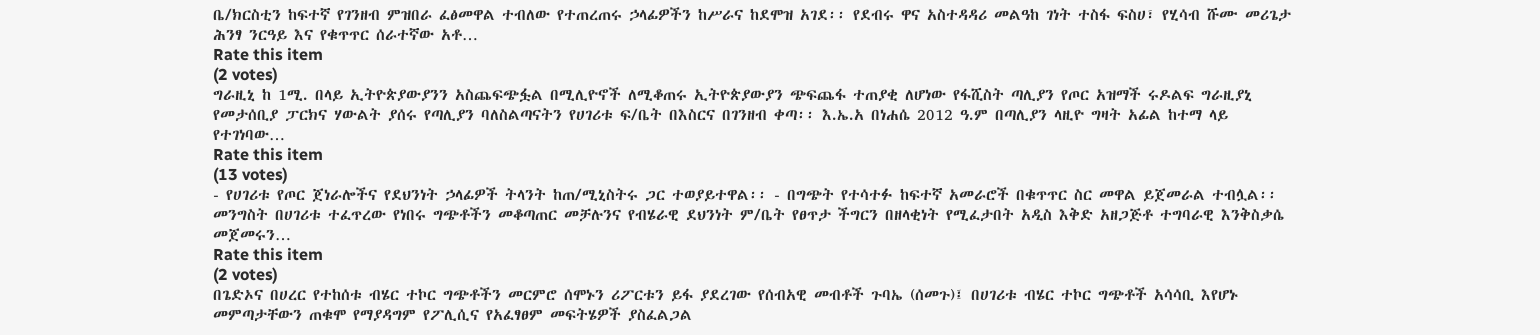ቤ/ክርስቲን ከፍተኛ የገንዘብ ምዝበራ ፈፅመዋል ተብለው የተጠረጠሩ ኃላፊዎችን ከሥራና ከደሞዝ አገደ፡፡ የደብሩ ዋና አስተዳዳሪ መልዓከ ገነት ተስፋ ፍስሀ፣ የሂሳብ ሹሙ መሪጌታ ሕንፃ ንርዓይ እና የቁጥጥር ሰራተኛው አቶ…
Rate this item
(2 votes)
ግራዚኒ ከ 1ሚ. በላይ ኢትዮጵያውያንን አስጨፍጭፏል በሚሊዮኖች ለሚቆጠሩ ኢትዮጵያውያን ጭፍጨፋ ተጠያቂ ለሆነው የፋሺስት ጣሊያን የጦር አዝማች ሩዶልፍ ግራዚያኒ የመታሰቢያ ፓርክና ሃውልት ያሰሩ የጣሊያን ባለስልጣናትን የሀገሪቱ ፍ/ቤት በእስርና በገንዘብ ቀጣ፡፡ እ.ኤ.አ በነሐሴ 2012 ዓ.ም በጣሊያን ላዚዮ ግዛት አፊል ከተማ ላይ የተገነባው…
Rate this item
(13 votes)
- የሀገሪቱ የጦር ጀነራሎችና የደህንነት ኃላፊዎች ትላንት ከጠ/ሚኒስትሩ ጋር ተወያይተዋል፡፡ - በግጭት የተሳተፉ ከፍተኛ አመራሮች በቁጥጥር ስር መዋል ይጀመራል ተብሏል፡፡ መንግስት በሀገሪቱ ተፈጥረው የነበሩ ግጭቶችን መቆጣጠር መቻሉንና የብሄራዊ ደህንነት ም/ቤት የፀጥታ ችግርን በዘላቂነት የሚፈታበት አዲስ እቅድ አዘጋጅቶ ተግባራዊ እንቅስቃሴ መጀመሩን…
Rate this item
(2 votes)
በጌድኦና በሀረር የተከሰቱ ብሄር ተኮር ግጭቶችን መርምሮ ሰሞኑን ሪፖርቱን ይፋ ያደረገው የሰብአዊ መብቶች ጉባኤ (ሰመጉ)፤ በሀገሪቱ ብሄር ተኮር ግጭቶች አሳሳቢ እየሆኑ መምጣታቸውን ጠቁሞ የማያዳግም የፖሊሲና የአፈፃፀም መፍትሄዎች ያስፈልጋል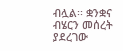ብሏል፡፡ ቋንቋና ብሄርን መሰረት ያደረገው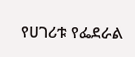የሀገሪቱ የፌደራል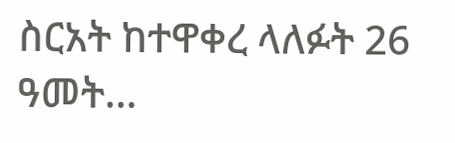ስርአት ከተዋቀረ ላለፉት 26 ዓመት…